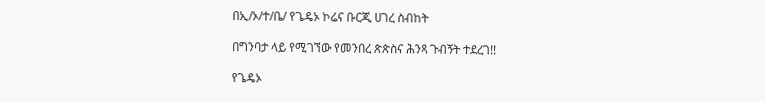በኢ/ኦ/ተ/ቤ/ የጌዴኦ ኮሬና ቡርጂ ሀገረ ስብከት

በግንባታ ላይ የሚገኘው የመንበረ ጵጵስና ሕንጻ ጉብኝት ተደረገ!!

የጌዴኦ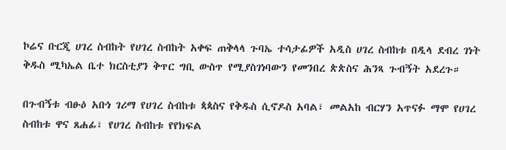ኮሬና ቡርጂ ሀገረ ስብከት የሀገረ ስብከት አቀፍ ጠቅላላ ጉባኤ ተሳታፊዎች አዲስ ሀገረ ስብከቱ በዲላ ደብረ ገነት ቅዱስ ሚካኤል ቤተ ክርስቲያን ቅጥር ግቢ ውስጥ የሚያስገነባውን የመንበረ ጵጵስና ሕንጻ ጉብኝት አደረጉ።

በጉብኝቱ ብፁዕ አቡነ ገሪማ የሀገረ ስብከቱ ጳጳስና የቅዱስ ሲኖዶስ አባል፣ መልአከ ብርሃን አጥናፉ ማሞ የሀገረ ስብከቱ ዋና ጸሐፊ፣ የሀገረ ስብከቱ የየክፍል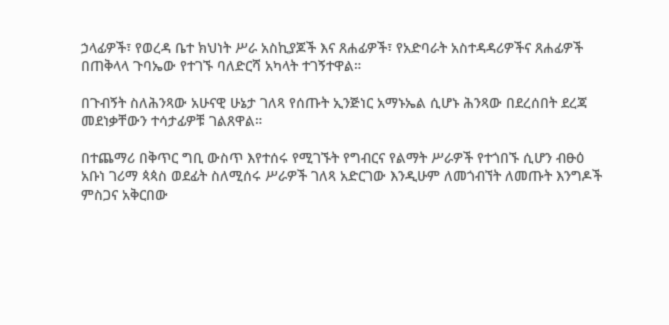ኃላፊዎች፣ የወረዳ ቤተ ክህነት ሥራ አስኪያጆች እና ጸሐፊዎች፣ የአድባራት አስተዳዳሪዎችና ጸሐፊዎች በጠቅላላ ጉባኤው የተገኙ ባለድርሻ አካላት ተገኝተዋል።

በጉብኝት ስለሕንጻው አሁናዊ ሁኔታ ገለጻ የሰጡት ኢንጅነር አማኑኤል ሲሆኑ ሕንጻው በደረሰበት ደረጃ መደነቃቸውን ተሳታፊዎቹ ገልጸዋል።

በተጨማሪ በቅጥር ግቢ ውስጥ እየተሰሩ የሚገኙት የግብርና የልማት ሥራዎች የተጎበኙ ሲሆን ብፁዕ አቡነ ገሪማ ጳጳስ ወደፊት ስለሚሰሩ ሥራዎች ገለጻ አድርገው እንዲሁም ለመጎብኘት ለመጡት እንግዶች ምስጋና አቅርበው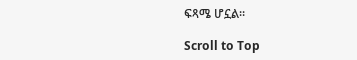ፍጻሜ ሆኗል።

Scroll to Top